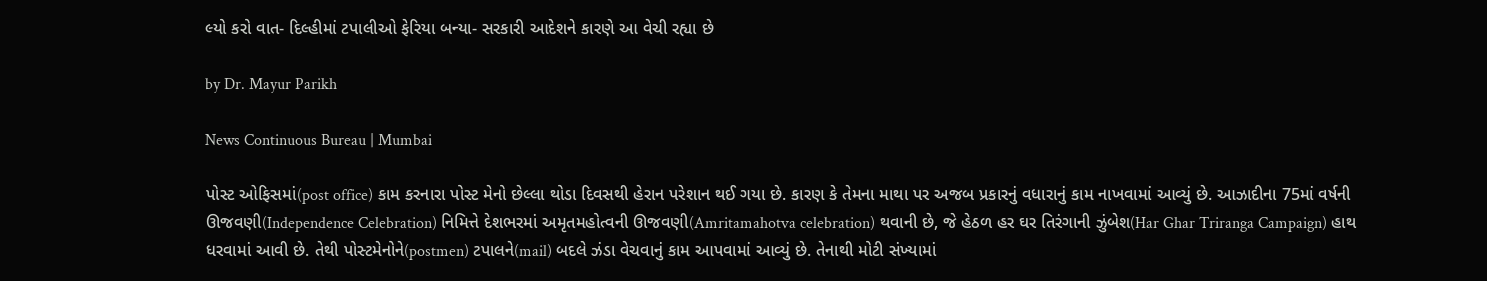લ્યો કરો વાત- દિલ્હીમાં ટપાલીઓ ફેરિયા બન્યા- સરકારી આદેશને કારણે આ વેચી રહ્યા છે

by Dr. Mayur Parikh

News Continuous Bureau | Mumbai

પોસ્ટ ઓફિસમાં(post office) કામ કરનારા પોસ્ટ મેનો છેલ્લા થોડા દિવસથી હેરાન પરેશાન થઈ ગયા છે. કારણ કે તેમના માથા પર અજબ પ્રકારનું વધારાનું કામ નાખવામાં આવ્યું છે. આઝાદીના 75માં વર્ષની ઊજવણી(Independence Celebration) નિમિત્તે દેશભરમાં અમૃતમહોત્વની ઊજવણી(Amritamahotva celebration) થવાની છે, જે હેઠળ હર ઘર તિરંગાની ઝુંબેશ(Har Ghar Triranga Campaign) હાથ ધરવામાં આવી છે. તેથી પોસ્ટમેનોને(postmen) ટપાલને(mail) બદલે ઝંડા વેચવાનું કામ આપવામાં આવ્યું છે. તેનાથી મોટી સંખ્યામાં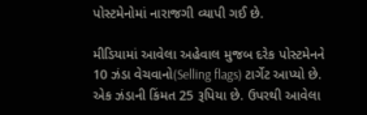પોસ્ટમેનોમાં નારાજગી વ્યાપી ગઈ છે.

મીડિયામાં આવેલા અહેવાલ મુજબ દરેક પોસ્ટમેનને 10 ઝંડા વેચવાનો(Selling flags) ટાર્ગેટ આપ્યો છે. એક ઝંડાની કિંમત 25 રૂપિયા છે. ઉપરથી આવેલા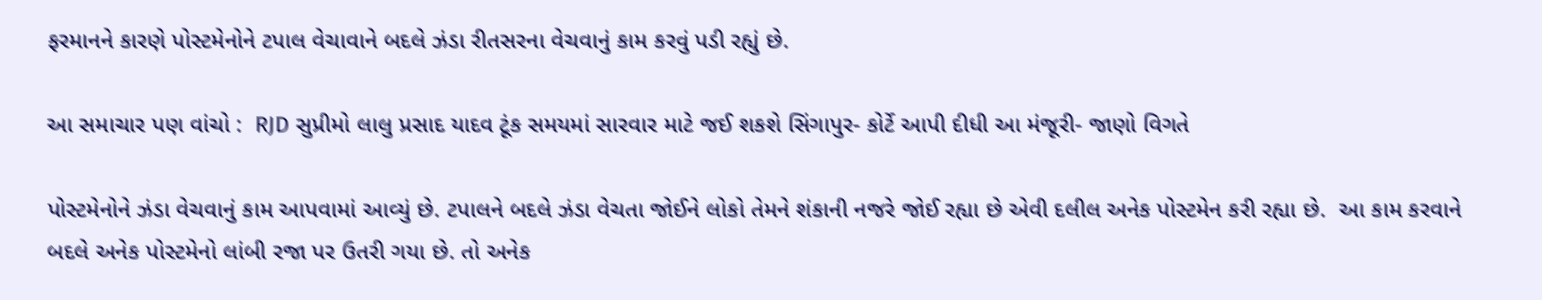ફરમાનને કારણે પોસ્ટમેનોને ટપાલ વેચાવાને બદલે ઝંડા રીતસરના વેચવાનું કામ કરવું પડી રહ્યું છે.

આ સમાચાર પણ વાંચો :  RJD સુપ્રીમો લાલુ પ્રસાદ યાદવ ટૂંક સમયમાં સારવાર માટે જઈ શકશે સિંગાપુર- કોર્ટે આપી દીધી આ મંજૂરી- જાણો વિગતે

પોસ્ટમેનોને ઝંડા વેચવાનું કામ આપવામાં આવ્યું છે. ટપાલને બદલે ઝંડા વેચતા જોઈને લોકો તેમને શંકાની નજરે જોઈ રહ્યા છે એવી દલીલ અનેક પોસ્ટમેન કરી રહ્યા છે.  આ કામ કરવાને બદલે અનેક પોસ્ટમેનો લાંબી રજા પર ઉતરી ગયા છે. તો અનેક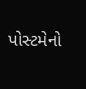પોસ્ટમેનો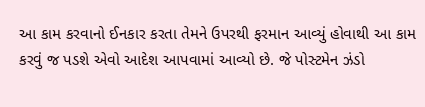આ કામ કરવાનો ઈનકાર કરતા તેમને ઉપરથી ફરમાન આવ્યું હોવાથી આ કામ કરવું જ પડશે એવો આદેશ આપવામાં આવ્યો છે. જે પોસ્ટમેન ઝંડો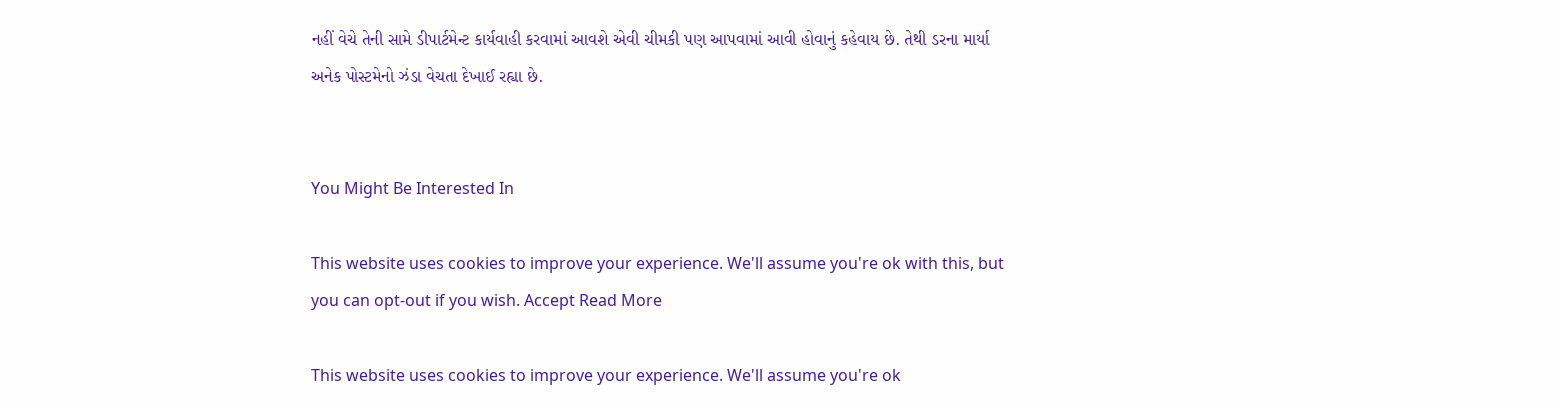નહીં વેચે તેની સામે ડીપાર્ટમેન્ટ કાર્યવાહી કરવામાં આવશે એવી ચીમકી પણ આપવામાં આવી હોવાનું કહેવાય છે. તેથી ડરના માર્યા અનેક પોસ્ટમેનો ઝંડા વેચતા દેખાઈ રહ્યા છે.


You Might Be Interested In

This website uses cookies to improve your experience. We'll assume you're ok with this, but you can opt-out if you wish. Accept Read More

This website uses cookies to improve your experience. We'll assume you're ok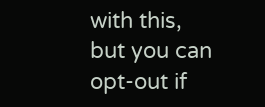with this, but you can opt-out if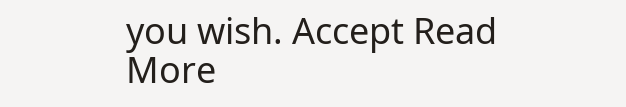you wish. Accept Read More